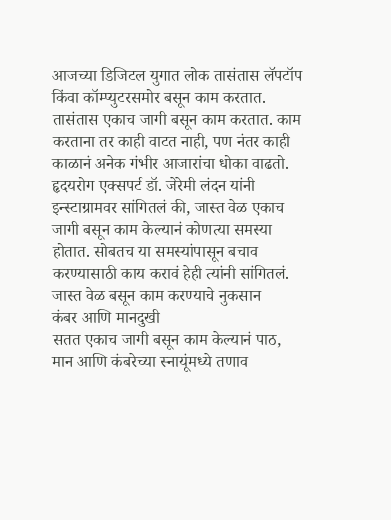आजच्या डिजिटल युगात लोक तासंतास लॅपटॉप किंवा कॉम्प्युटरसमोर बसून काम करतात. तासंतास एकाच जागी बसून काम करतात. काम करताना तर काही वाटत नाही, पण नंतर काही काळानं अनेक गंभीर आजारांचा धोका वाढतो. हृदयरोग एक्सपर्ट डॉ. जेरेमी लंदन यांनी इन्स्टाग्रामवर सांगितलं की, जास्त वेळ एकाच जागी बसून काम केल्यानं कोणत्या समस्या होतात. सोबतच या समस्यांपासून बचाव करण्यासाठी काय करावं हेही त्यांनी सांगितलं.
जास्त वेळ बसून काम करण्याचे नुकसान
कंबर आणि मानदुखी
सतत एकाच जागी बसून काम केल्यानं पाठ, मान आणि कंबरेच्या स्नायूंमध्ये तणाव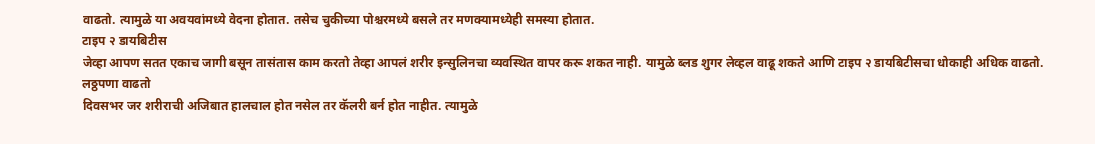वाढतो. त्यामुळे या अवयवांमध्ये वेदना होतात. तसेच चुकीच्या पोश्चरमध्ये बसले तर मणक्यामध्येही समस्या होतात.
टाइप २ डायबिटीस
जेव्हा आपण सतत एकाच जागी बसून तासंतास काम करतो तेव्हा आपलं शरीर इन्सुलिनचा व्यवस्थित वापर करू शकत नाही. यामुळे ब्लड शुगर लेव्हल वाढू शकते आणि टाइप २ डायबिटीसचा धोकाही अधिक वाढतो.
लठ्ठपणा वाढतो
दिवसभर जर शरीराची अजिबात हालचाल होत नसेल तर कॅलरी बर्न होत नाहीत. त्यामुळे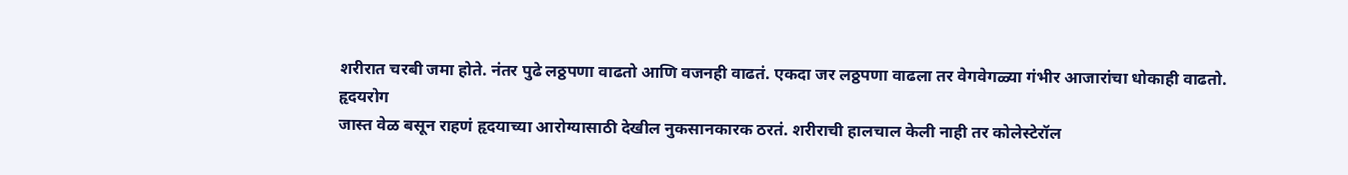शरीरात चरबी जमा होते. नंतर पुढे लठ्ठपणा वाढतो आणि वजनही वाढतं. एकदा जर लठ्ठपणा वाढला तर वेगवेगळ्या गंभीर आजारांचा धोकाही वाढतो.
हृदयरोग
जास्त वेळ बसून राहणं हृदयाच्या आरोग्यासाठी देखील नुकसानकारक ठरतं. शरीराची हालचाल केली नाही तर कोलेस्टेरॉल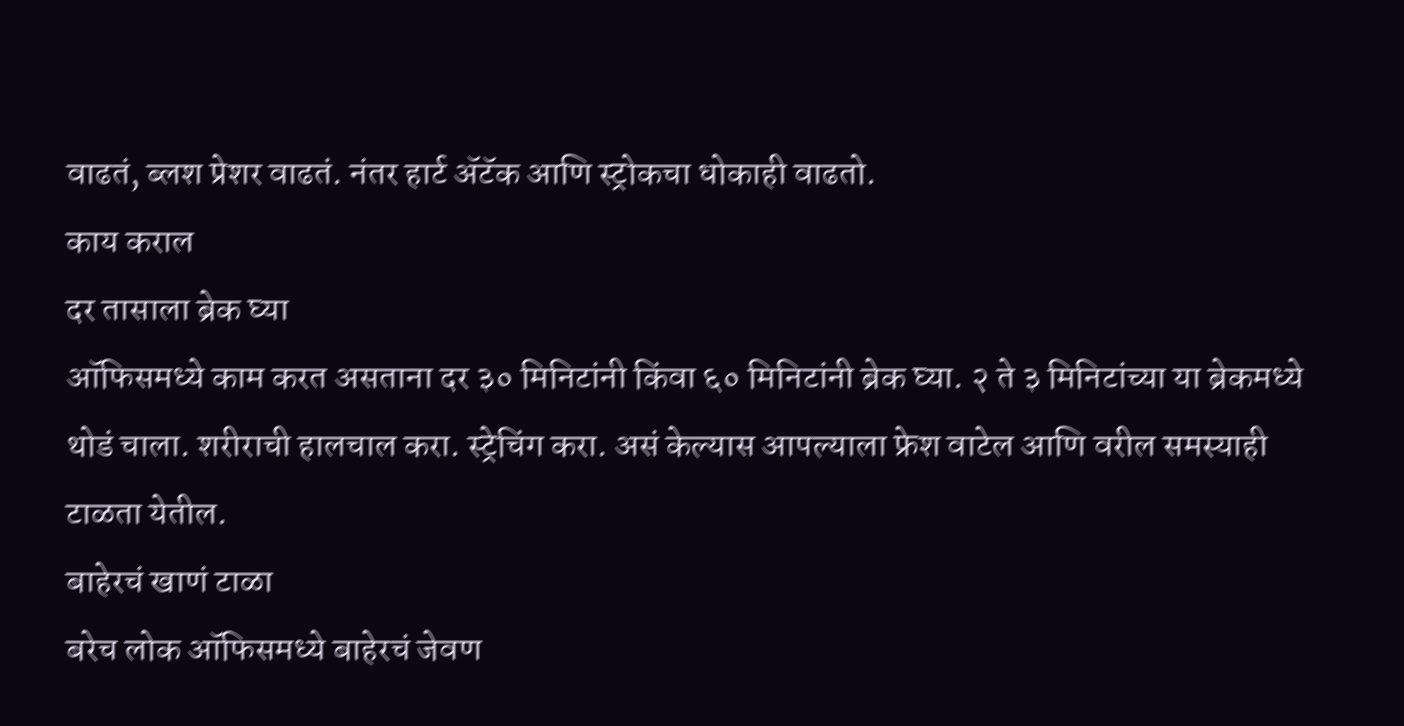वाढतं, ब्लश प्रेशर वाढतं. नंतर हार्ट ॲटॅक आणि स्ट्रोकचा धोकाही वाढतो.
काय कराल
दर तासाला ब्रेक घ्या
ऑफिसमध्ये काम करत असताना दर ३० मिनिटांनी किंवा ६० मिनिटांनी ब्रेक घ्या. २ ते ३ मिनिटांच्या या ब्रेकमध्ये थोडं चाला. शरीराची हालचाल करा. स्ट्रेचिंग करा. असं केल्यास आपल्याला फ्रेश वाटेल आणि वरील समस्याही टाळता येतील.
बाहेरचं खाणं टाळा
बरेच लोक ऑफिसमध्ये बाहेरचं जेवण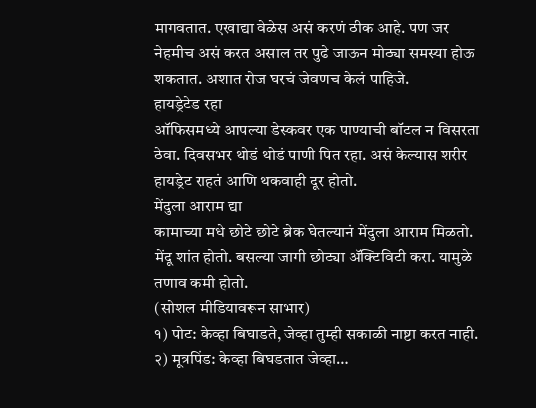मागवतात. एखाद्या वेळेस असं करणं ठीक आहे. पण जर नेहमीच असं करत असाल तर पुढे जाऊन मोठ्या समस्या होऊ शकतात. अशात रोज घरचं जेवणच केलं पाहिजे.
हायड्रेटेड रहा
ऑफिसमध्ये आपल्या डेस्कवर एक पाण्याची बॉटल न विसरता ठेवा. दिवसभर थोडं थोडं पाणी पित रहा. असं केल्यास शरीर हायड्रेट राहतं आणि थकवाही दूर होतो.
मेंदुला आराम द्या
कामाच्या मधे छोटे छोटे ब्रेक घेतल्यानं मेंदुला आराम मिळतो. मेंदू शांत होतो. बसल्या जागी छोट्या ॲक्टिविटी करा. यामुळे तणाव कमी होतो.
(सोशल मीडियावरून साभार)
१) पोट: केव्हा बिघाडते, जेव्हा तुम्ही सकाळी नाष्टा करत नाही. २) मूत्रपिंड: केव्हा बिघडतात जेव्हा…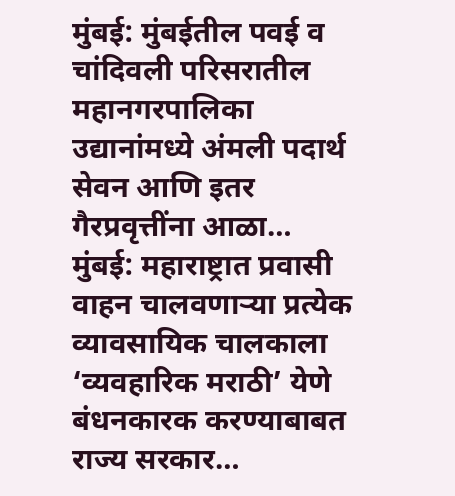मुंबई: मुंबईतील पवई व चांदिवली परिसरातील महानगरपालिका उद्यानांमध्ये अंमली पदार्थ सेवन आणि इतर गैरप्रवृत्तींना आळा…
मुंबई: महाराष्ट्रात प्रवासी वाहन चालवणाऱ्या प्रत्येक व्यावसायिक चालकाला ‘व्यवहारिक मराठी’ येणे बंधनकारक करण्याबाबत राज्य सरकार…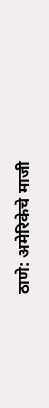ठाणे: अमेरिकेचे माजी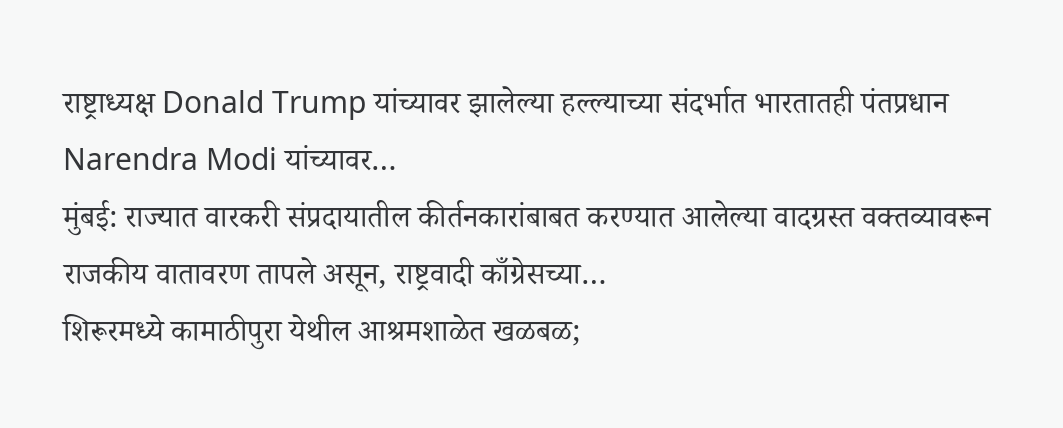राष्ट्राध्यक्ष Donald Trump यांच्यावर झालेल्या हल्ल्याच्या संदर्भात भारतातही पंतप्रधान Narendra Modi यांच्यावर…
मुंबई: राज्यात वारकरी संप्रदायातील कीर्तनकारांबाबत करण्यात आलेल्या वादग्रस्त वक्तव्यावरून राजकीय वातावरण तापले असून, राष्ट्रवादी काँग्रेसच्या…
शिरूरमध्ये कामाठीपुरा येथील आश्रमशाळेत खळबळ;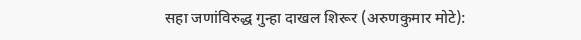सहा जणांविरुद्ध गुन्हा दाखल शिरूर (अरुणकुमार मोटे):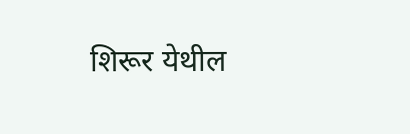शिरूर येथील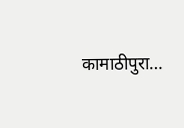कामाठीपुरा…